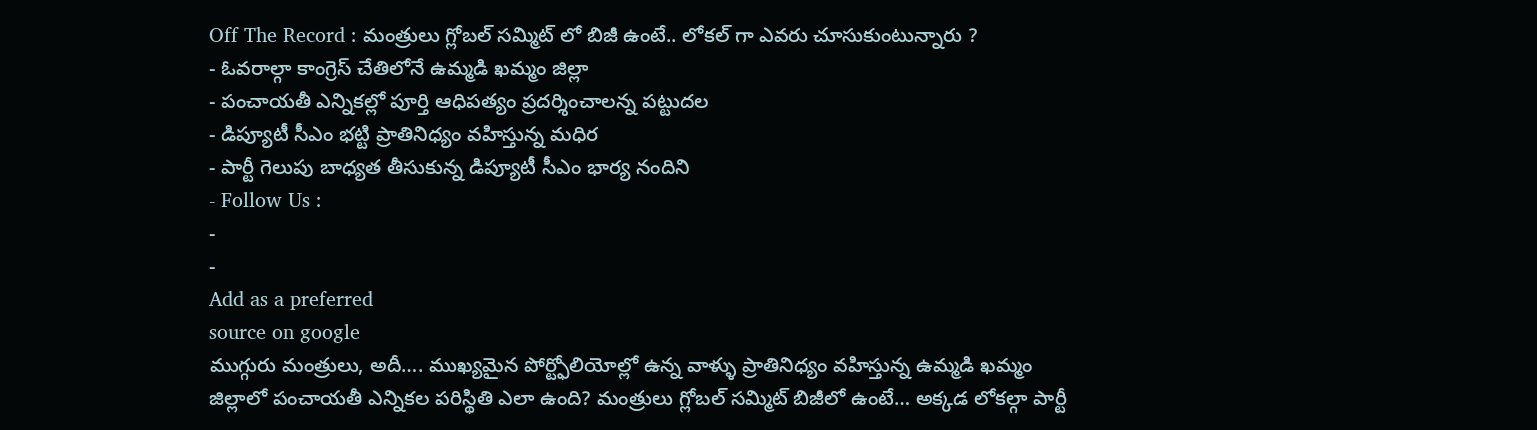Off The Record : మంత్రులు గ్లోబల్ సమ్మిట్ లో బిజీ ఉంటే.. లోకల్ గా ఎవరు చూసుకుంటున్నారు ?
- ఓవరాల్గా కాంగ్రెస్ చేతిలోనే ఉమ్మడి ఖమ్మం జిల్లా
- పంచాయతీ ఎన్నికల్లో పూర్తి ఆధిపత్యం ప్రదర్శించాలన్న పట్టుదల
- డిప్యూటీ సీఎం భట్టి ప్రాతినిధ్యం వహిస్తున్న మధిర
- పార్టీ గెలుపు బాధ్యత తీసుకున్న డిప్యూటీ సీఎం భార్య నందిని
- Follow Us :
-
-
Add as a preferred
source on google
ముగ్గురు మంత్రులు, అదీ…. ముఖ్యమైన పోర్ట్ఫోలియోల్లో ఉన్న వాళ్ళు ప్రాతినిధ్యం వహిస్తున్న ఉమ్మడి ఖమ్మం జిల్లాలో పంచాయతీ ఎన్నికల పరిస్థితి ఎలా ఉంది? మంత్రులు గ్లోబల్ సమ్మిట్ బిజీలో ఉంటే… అక్కడ లోకల్గా పార్టీ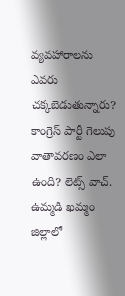వ్యవహారాలను ఎవరు చక్కబెడుతున్నారు? కాంగ్రెస్ పార్టీ గెలుపు వాతావరణం ఎలా ఉంది? లెట్స్ వాచ్. ఉమ్మడి ఖమ్మం జిల్లాలో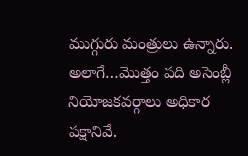ముగ్గురు మంత్రులు ఉన్నారు. అలాగే…మొత్తం పది అసెంబ్లీ నియోజకవర్గాలు అధికార పక్షానివే.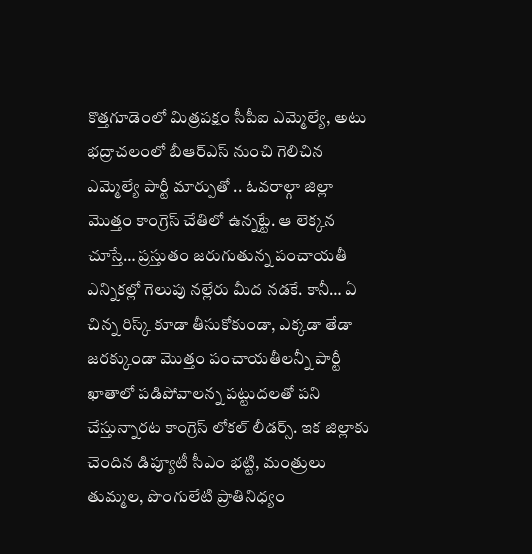కొత్తగూడెంలో మిత్రపక్షం సీపీఐ ఎమ్మెల్యే, అటు భద్రాచలంలో బీఆర్ఎస్ నుంచి గెలిచిన ఎమ్మెల్యే పార్టీ మార్పుతో .. ఓవరాల్గా జిల్లా మొత్తం కాంగ్రెస్ చేతిలో ఉన్నట్టే. ఆ లెక్కన చూస్తే… ప్రస్తుతం జరుగుతున్న పంచాయతీ ఎన్నికల్లో గెలుపు నల్లేరు మీద నడకే. కానీ… ఏ చిన్న రిస్క్ కూడా తీసుకోకుండా, ఎక్కడా తేడా జరక్కుండా మొత్తం పంచాయతీలన్నీ పార్టీ ఖాతాలో పడిపోవాలన్న పట్టుదలతో పని చేస్తున్నారట కాంగ్రెస్ లోకల్ లీడర్స్. ఇక జిల్లాకు చెందిన డిప్యూటీ సీఎం భట్టి, మంత్రులు తుమ్మల, పొంగులేటి ప్రాతినిధ్యం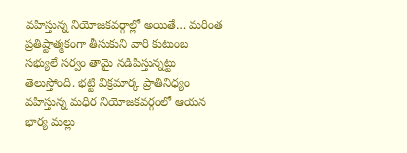వహిస్తున్న నియోజకవర్గాల్లో అయితే… మరింత ప్రతిష్టాత్మకంగా తీసుకుని వారి కుటుంబ సభ్యులే సర్వం తామై నడిపిస్తున్నట్టు తెలుస్తోంది. భట్టి విక్రమార్క ప్రాతినిధ్యం వహిస్తున్న మధిర నియోజకవర్గంలో ఆయన భార్య మల్లు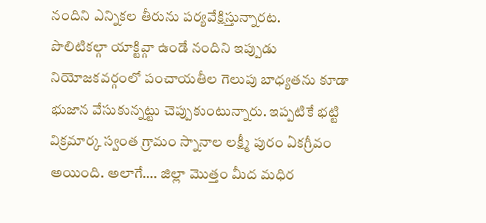నందిని ఎన్నికల తీరును పర్యవేక్షిస్తున్నారట.
పొలిటికల్గా యాక్టివ్గా ఉండే నందిని ఇప్పుడు నియోజకవర్గంలో పంచాయతీల గెలుపు బాధ్యతను కూడా భుజాన వేసుకున్నట్టు చెప్పుకుంటున్నారు. ఇప్పటికే భట్టి విక్రమార్క స్వంత గ్రామం స్నానాల లక్ష్మీ పురం ఏకగ్రీవం అయింది. అలాగే…. జిల్లా మొత్తం మీద మధిర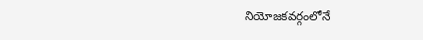నియోజకవర్గంలోనే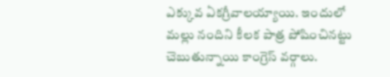ఎక్కువ ఏకగ్రీవాలయ్యాయి. ఇందులో మల్లు నందిని కీలక పాత్ర పోషించినట్టు చెబుతున్నాయి కాంగ్రెస్ వర్గాలు.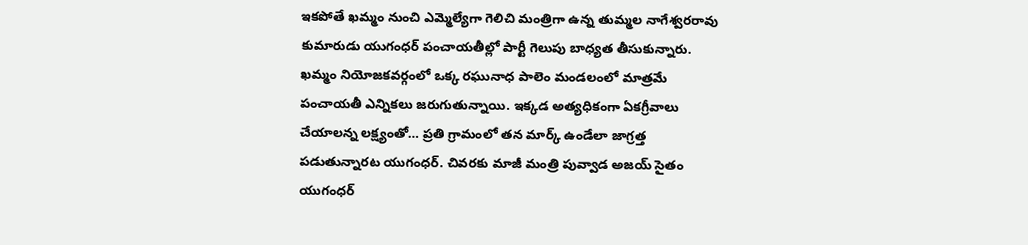ఇకపోతే ఖమ్మం నుంచి ఎమ్మెల్యేగా గెలిచి మంత్రిగా ఉన్న తుమ్మల నాగేశ్వరరావు కుమారుడు యుగంధర్ పంచాయతీల్లో పార్టీ గెలుపు బాధ్యత తీసుకున్నారు. ఖమ్మం నియోజకవర్గంలో ఒక్క రఘునాధ పాలెం మండలంలో మాత్రమే పంచాయతీ ఎన్నికలు జరుగుతున్నాయి. ఇక్కడ అత్యధికంగా ఏకగ్రీవాలు చేయాలన్న లక్ష్యంతో… ప్రతి గ్రామంలో తన మార్క్ ఉండేలా జాగ్రత్త పడుతున్నారట యుగంధర్. చివరకు మాజీ మంత్రి పువ్వాడ అజయ్ సైతం యుగంధర్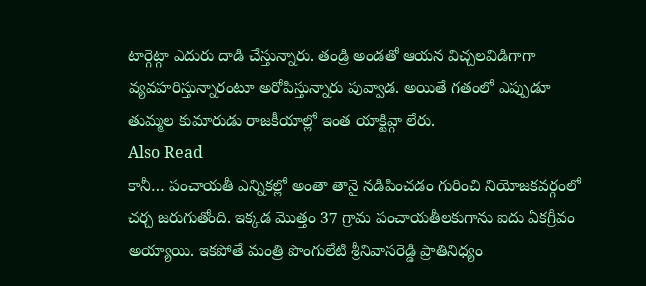టార్గెట్గా ఎదురు దాడి చేస్తున్నారు. తండ్రి అండతో ఆయన విచ్చలవిడిగాగా వ్యవహరిస్తున్నారంటూ అరోపిస్తున్నారు పువ్వాడ. అయితే గతంలో ఎప్పుడూ తుమ్మల కుమారుడు రాజకీయాల్లో ఇంత యాక్టివ్గా లేరు.
Also Read
కానీ… పంచాయతీ ఎన్నికల్లో అంతా తానై నడిపించడం గురించి నియోజకవర్గంలో చర్చ జరుగుతోంది. ఇక్కడ మొత్తం 37 గ్రామ పంచాయతీలకుగాను ఐదు ఏకగ్రీవం అయ్యాయి. ఇకపోతే మంత్రి పొంగులేటి శ్రీనివాసరెడ్డి ప్రాతినిధ్యం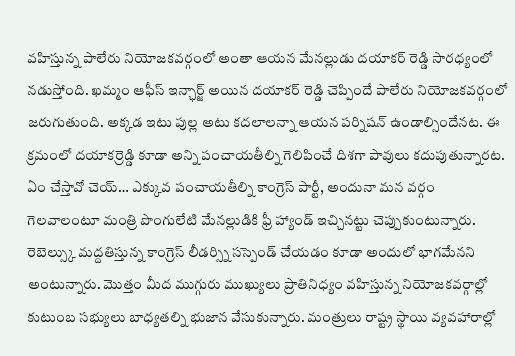వహిస్తున్న పాలేరు నియోజకవర్గంలో అంతా ఆయన మేనల్లుడు దయాకర్ రెడ్డి సారధ్యంలో నడుస్తోంది. ఖమ్మం ఆఫీస్ ఇన్ఛార్జ్ అయిన దయాకర్ రెడ్డి చెప్పిందే పాలేరు నియోజకవర్గంలో జరుగుతుంది. అక్కడ ఇటు పుల్ల అటు కదలాలన్నా ఆయన పర్నిషన్ ఉండాల్సిందేనట. ఈ క్రమంలో దయాకర్రెడ్డి కూడా అన్ని పంచాయతీల్ని గెలిపించే దిశగా పావులు కదుపుతున్నారట. ఏం చేస్తావో చెయ్… ఎక్కువ పంచాయతీల్ని కాంగ్రెస్ పార్టీ, అందునా మన వర్గం గెలవాలంటూ మంత్రి పొంగులేటి మేనల్లుడికి ఫ్రీ హ్యాండ్ ఇచ్చినట్టు చెప్పుకుంటున్నారు. రెబెల్స్కు మద్దతిస్తున్న కాంగ్రెస్ లీడర్స్ని సస్పెండ్ చేయడం కూడా అందులో భాగమేనని అంటున్నారు. మొత్తం మీద ముగ్గురు ముఖ్యులు ప్రాతినిధ్యం వహిస్తున్న నియోజకవర్గాల్లో కుటుంబ సభ్యులు బాధ్యతల్ని భుజాన వేసుకున్నారు. మంత్రులు రాష్ట్ర స్థాయి వ్యవహారాల్లో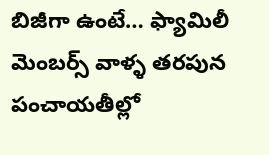బిజీగా ఉంటే… ఫ్యామిలీ మెంబర్స్ వాళ్ళ తరపున పంచాయతీల్లో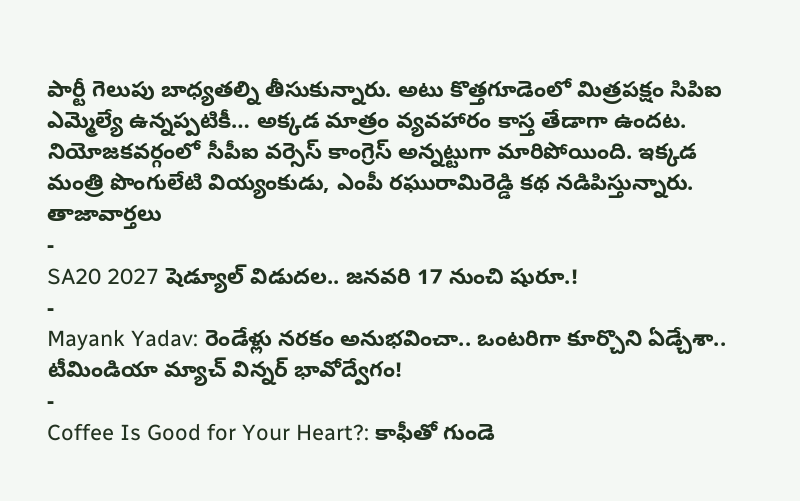పార్టీ గెలుపు బాధ్యతల్ని తీసుకున్నారు. అటు కొత్తగూడెంలో మిత్రపక్షం సిపిఐ ఎమ్మెల్యే ఉన్నప్పటికీ… అక్కడ మాత్రం వ్యవహారం కాస్త తేడాగా ఉందట. నియోజకవర్గంలో సీపీఐ వర్సెస్ కాంగ్రెస్ అన్నట్టుగా మారిపోయింది. ఇక్కడ మంత్రి పొంగులేటి వియ్యంకుడు, ఎంపీ రఘురామిరెడ్డి కథ నడిపిస్తున్నారు.
తాజావార్తలు
-
SA20 2027 షెడ్యూల్ విడుదల.. జనవరి 17 నుంచి షురూ.!
-
Mayank Yadav: రెండేళ్లు నరకం అనుభవించా.. ఒంటరిగా కూర్చొని ఏడ్చేశా.. టీమిండియా మ్యాచ్ విన్నర్ భావోద్వేగం!
-
Coffee Is Good for Your Heart?: కాఫీతో గుండె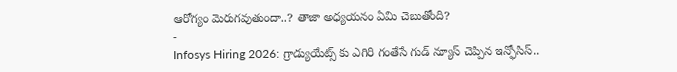ఆరోగ్యం మెరుగవుతుందా..? తాజా అధ్యయనం ఏమి చెబుతోంది?
-
Infosys Hiring 2026: గ్రాడ్యుయేట్స్ కు ఎగిరి గంతేసే గుడ్ న్యూస్ చెప్పిన ఇన్ఫోసిస్..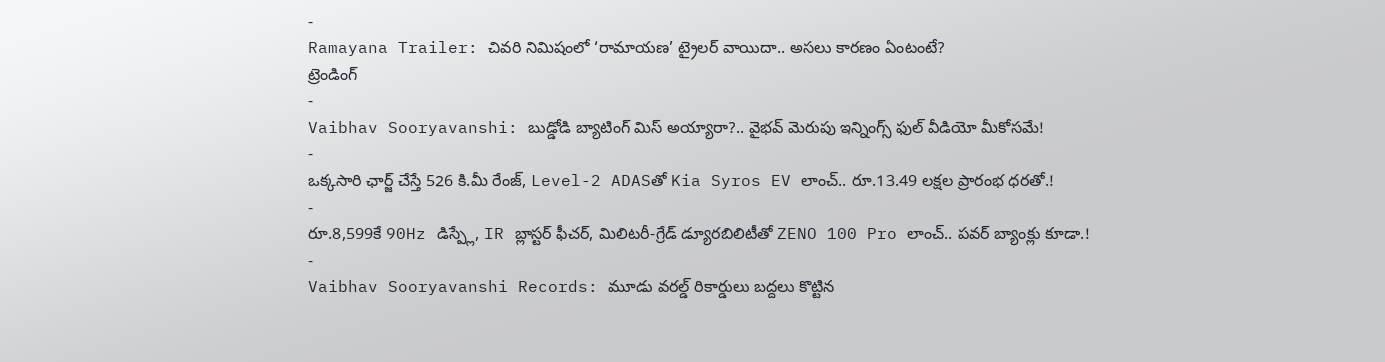-
Ramayana Trailer: చివరి నిమిషంలో ‘రామాయణ’ ట్రైలర్ వాయిదా.. అసలు కారణం ఏంటంటే?
ట్రెండింగ్
-
Vaibhav Sooryavanshi: బుడ్డోడి బ్యాటింగ్ మిస్ అయ్యారా?.. వైభవ్ మెరుపు ఇన్నింగ్స్ ఫుల్ వీడియో మీకోసమే!
-
ఒక్కసారి ఛార్జ్ చేస్తే 526 కి.మీ రేంజ్, Level-2 ADASతో Kia Syros EV లాంచ్.. రూ.13.49 లక్షల ప్రారంభ ధరతో.!
-
రూ.8,599కే 90Hz డిస్ప్లే, IR బ్లాస్టర్ ఫీచర్, మిలిటరీ-గ్రేడ్ డ్యూరబిలిటీతో ZENO 100 Pro లాంచ్.. పవర్ బ్యాంక్లు కూడా.!
-
Vaibhav Sooryavanshi Records: మూడు వరల్డ్ రికార్డులు బద్దలు కొట్టిన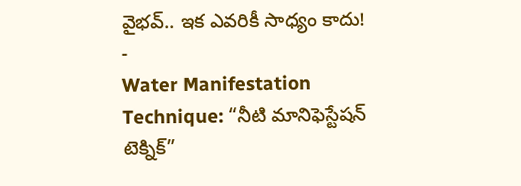వైభవ్.. ఇక ఎవరికీ సాధ్యం కాదు!
-
Water Manifestation Technique: “నీటి మానిఫెస్టేషన్ టెక్నిక్”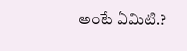అంటే ఏమిటి.?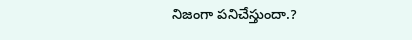నిజంగా పనిచేస్తుందా.?